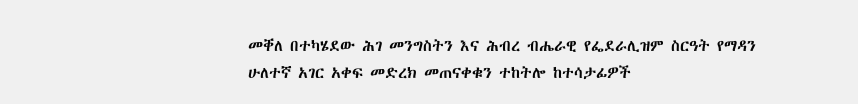መቐለ በተካሄደው ሕገ መንግስትን እና ሕብረ ብሔራዊ የፌደራሊዝም ስርዓት የማዳን ሁለተኛ አገር አቀፍ መድረክ መጠናቀቁን ተከትሎ ከተሳታፊዎች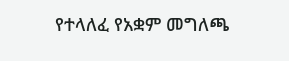የተላለፈ የአቋም መግለጫ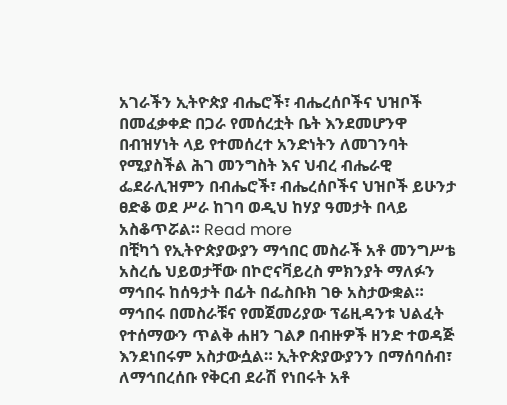አገራችን ኢትዮጵያ ብሔሮች፣ ብሔረሰቦችና ህዝቦች በመፈቃቀድ በጋራ የመሰረቷት ቤት እንደመሆንዋ በብዝሃነት ላይ የተመሰረተ አንድነትን ለመገንባት የሚያስችል ሕገ መንግስት እና ህብረ ብሔራዊ ፌደራሊዝምን በብሔሮች፣ ብሔረሰቦችና ህዝቦች ይሁንታ ፀድቆ ወደ ሥራ ከገባ ወዲህ ከሃያ ዓመታት በላይ አስቆጥሯል። Read more
በቺካጎ የኢትዮጵያውያን ማኅበር መስራች አቶ መንግሥቴ አስረሴ ህይወታቸው በኮሮናቫይረስ ምክንያት ማለፉን ማኅበሩ ከሰዓታት በፊት በፌስቡክ ገፁ አስታውቋል። ማኅበሩ በመስራቹና የመጀመሪያው ፕሬዚዳንቱ ህልፈት የተሰማውን ጥልቅ ሐዘን ገልፆ በብዙዎች ዘንድ ተወዳጅ እንደነበሩም አስታውሷል። ኢትዮጵያውያንን በማሰባሰብ፣ ለማኅበረሰቡ የቅርብ ደራሽ የነበሩት አቶ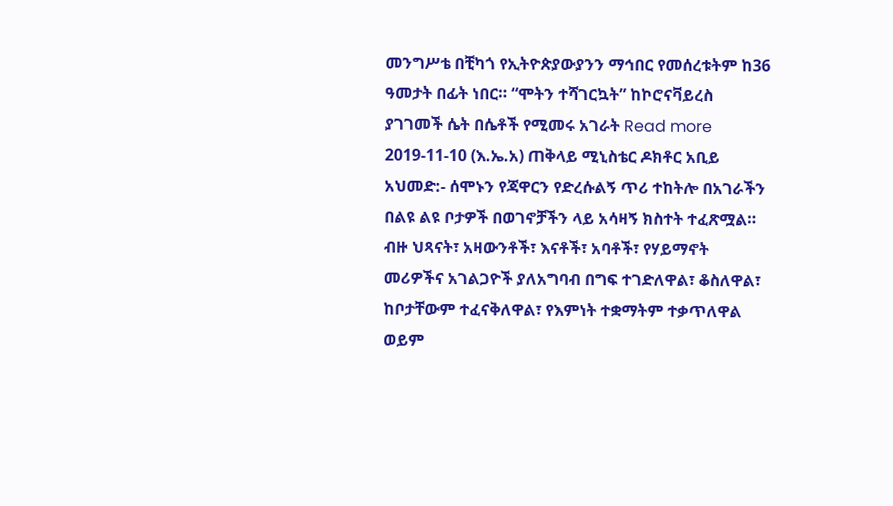መንግሥቴ በቺካጎ የኢትዮጵያውያንን ማኅበር የመሰረቱትም ከ36 ዓመታት በፊት ነበር። “ሞትን ተሻገርኳት” ከኮሮናቫይረስ ያገገመች ሴት በሴቶች የሚመሩ አገራት Read more
2019-11-10 (እ.ኤ.አ) ጠቅላይ ሚኒስቴር ዶክቶር አቢይ አህመድ:- ሰሞኑን የጃዋርን የድረሱልኝ ጥሪ ተከትሎ በአገራችን በልዩ ልዩ ቦታዎች በወገኖቻችን ላይ አሳዛኝ ክስተት ተፈጽሟል። ብዙ ህጻናት፣ አዛውንቶች፣ እናቶች፣ አባቶች፣ የሃይማኖት መሪዎችና አገልጋዮች ያለአግባብ በግፍ ተገድለዋል፣ ቆስለዋል፣ ከቦታቸውም ተፈናቅለዋል፣ የእምነት ተቋማትም ተቃጥለዋል ወይም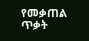የመቃጠል ጥቃት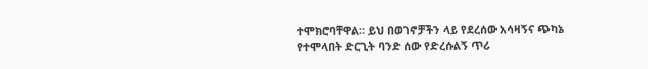ተሞክሮባቸዋል። ይህ በወገኖቻችን ላይ የደረሰው አሳዛኝና ጭካኔ የተሞላበት ድርጊት ባንድ ሰው የድረሱልኝ ጥሪ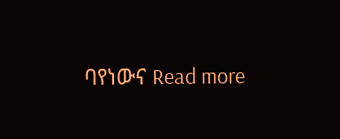ባየነውና Read more